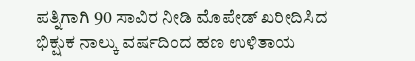ಪತ್ನಿಗಾಗಿ 90 ಸಾವಿರ ನೀಡಿ ಮೊಪೇಡ್‌ ಖರೀದಿಸಿದ ಭಿಕ್ಷುಕ ನಾಲ್ಕು ವರ್ಷದಿಂದ ಹಣ ಉಳಿತಾಯ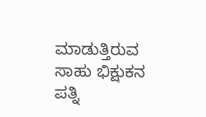ಮಾಡುತ್ತಿರುವ ಸಾಹು ಭಿಕ್ಷುಕನ ಪತ್ನಿ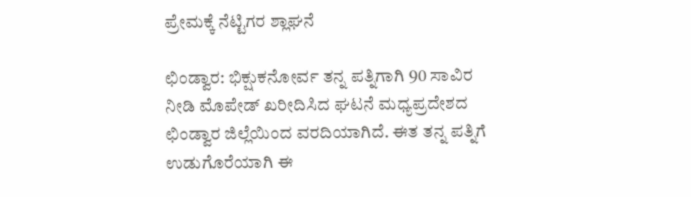ಪ್ರೇಮಕ್ಕೆ ನೆಟ್ಟಿಗರ ಶ್ಲಾಘನೆ

ಛಿಂಡ್ವಾರ: ಭಿಕ್ಷುಕನೋರ್ವ ತನ್ನ ಪತ್ನಿಗಾಗಿ 90 ಸಾವಿರ ನೀಡಿ ಮೊಪೇಡ್‌ ಖರೀದಿಸಿದ ಘಟನೆ ಮಧ್ಯಪ್ರದೇಶದ ಛಿಂಡ್ವಾರ ಜಿಲ್ಲೆಯಿಂದ ವರದಿಯಾಗಿದೆ. ಈತ ತನ್ನ ಪತ್ನಿಗೆ ಉಡುಗೊರೆಯಾಗಿ ಈ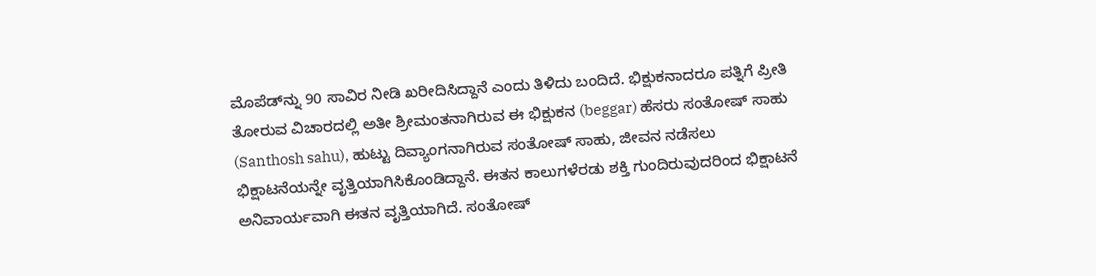ಮೊಪೆಡ್‌ನ್ನು 90 ಸಾವಿರ ನೀಡಿ ಖರೀದಿಸಿದ್ದಾನೆ ಎಂದು ತಿಳಿದು ಬಂದಿದೆ. ಭಿಕ್ಷುಕನಾದರೂ ಪತ್ನಿಗೆ ಪ್ರೀತಿ ತೋರುವ ವಿಚಾರದಲ್ಲಿ ಅತೀ ಶ್ರೀಮಂತನಾಗಿರುವ ಈ ಭಿಕ್ಷುಕನ (beggar) ಹೆಸರು ಸಂತೋಷ್ ಸಾಹು (Santhosh sahu), ಹುಟ್ಟು ದಿವ್ಯಾಂಗನಾಗಿರುವ ಸಂತೋಷ್ ಸಾಹು, ಜೀವನ ನಡೆಸಲು ಭಿಕ್ಷಾಟನೆಯನ್ನೇ ವೃತ್ತಿಯಾಗಿಸಿಕೊಂಡಿದ್ದಾನೆ. ಈತನ ಕಾಲುಗಳೆರಡು ಶಕ್ತಿ ಗುಂದಿರುವುದರಿಂದ ಭಿಕ್ಷಾಟನೆ ಅನಿವಾರ್ಯವಾಗಿ ಈತನ ವೃತ್ತಿಯಾಗಿದೆ. ಸಂತೋಷ್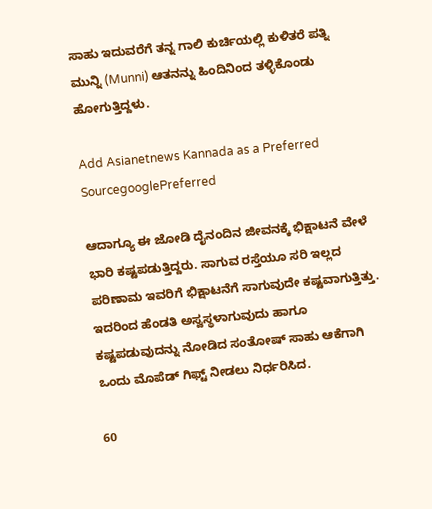ಸಾಹು ಇದುವರೆಗೆ ತನ್ನ ಗಾಲಿ ಕುರ್ಚಿಯಲ್ಲಿ ಕುಳಿತರೆ ಪತ್ನಿ ಮುನ್ನಿ (Munni) ಆತನನ್ನು ಹಿಂದಿನಿಂದ ತಳ್ಳಿಕೊಂಡು ಹೋಗುತ್ತಿದ್ದಳು.

Add Asianetnews Kannada as a Preferred SourcegooglePreferred

ಆದಾಗ್ಯೂ ಈ ಜೋಡಿ ದೈನಂದಿನ ಜೀವನಕ್ಕೆ ಭಿಕ್ಷಾಟನೆ ವೇಳೆ ಭಾರಿ ಕಷ್ಟಪಡುತ್ತಿದ್ದರು. ಸಾಗುವ ರಸ್ತೆಯೂ ಸರಿ ಇಲ್ಲದ ಪರಿಣಾಮ ಇವರಿಗೆ ಭಿಕ್ಷಾಟನೆಗೆ ಸಾಗುವುದೇ ಕಷ್ಟವಾಗುತ್ತಿತ್ತು. ಇದರಿಂದ ಹೆಂಡತಿ ಅಸ್ವಸ್ಥಳಾಗುವುದು ಹಾಗೂ ಕಷ್ಟಪಡುವುದನ್ನು ನೋಡಿದ ಸಂತೋಷ್‌ ಸಾಹು ಆಕೆಗಾಗಿ ಒಂದು ಮೊಪೆಡ್ ಗಿಫ್ಟ್ ನೀಡಲು ನಿರ್ಧರಿಸಿದ.

60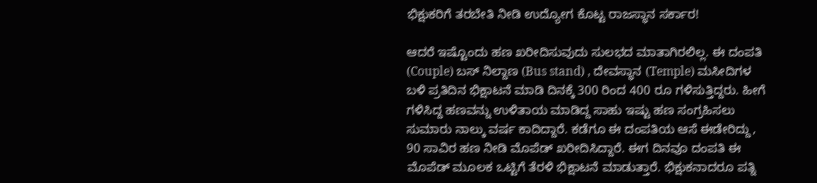ಭಿಕ್ಷುಕರಿಗೆ ತರಬೇತಿ ನೀಡಿ ಉದ್ಯೋಗ ಕೊಟ್ಟ ರಾಜಸ್ಥಾನ ಸರ್ಕಾರ!

ಆದರೆ ಇಷ್ಟೊಂದು ಹಣ ಖರೀದಿಸುವುದು ಸುಲಭದ ಮಾತಾಗಿರಲಿಲ್ಲ. ಈ ದಂಪತಿ (Couple) ಬಸ್‌ ನಿಲ್ದಾಣ (Bus stand) , ದೇವಸ್ಥಾನ (Temple) ಮಸೀದಿಗಳ ಬಳಿ ಪ್ರತಿದಿನ ಭಿಕ್ಷಾಟನೆ ಮಾಡಿ ದಿನಕ್ಕೆ 300 ರಿಂದ 400 ರೂ ಗಳಿಸುತ್ತಿದ್ದರು. ಹೀಗೆ ಗಳಿಸಿದ್ದ ಹಣವನ್ನು ಉಳಿತಾಯ ಮಾಡಿದ್ದ ಸಾಹು ಇಷ್ಟು ಹಣ ಸಂಗ್ರಹಿಸಲು ಸುಮಾರು ನಾಲ್ಕು ವರ್ಷ ಕಾದಿದ್ದಾರೆ. ಕಡೆಗೂ ಈ ದಂಪತಿಯ ಆಸೆ ಈಡೇರಿದ್ದು, 90 ಸಾವಿರ ಹಣ ನೀಡಿ ಮೊಪೆಡ್‌ ಖರೀದಿಸಿದ್ದಾರೆ. ಈಗ ದಿನವೂ ದಂಪತಿ ಈ ಮೊಪೆಡ್ ಮೂಲಕ ಒಟ್ಟಿಗೆ ತೆರಳಿ ಭಿಕ್ಷಾಟನೆ ಮಾಡುತ್ತಾರೆ. ಭಿಕ್ಷುಕನಾದರೂ ಪತ್ನಿ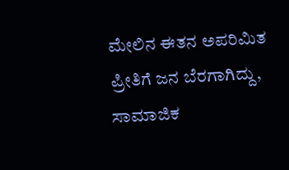ಮೇಲಿನ ಈತನ ಅಪರಿಮಿತ ಪ್ರೀತಿಗೆ ಜನ ಬೆರಗಾಗಿದ್ದು, ಸಾಮಾಜಿಕ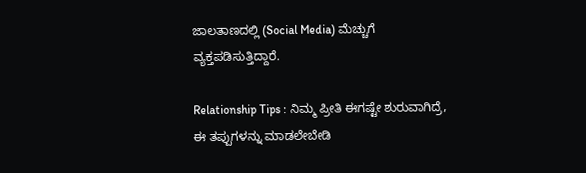ಜಾಲತಾಣದಲ್ಲಿ (Social Media) ಮೆಚ್ಚುಗೆ ವ್ಯಕ್ತಪಡಿಸುತ್ತಿದ್ದಾರೆ.

Relationship Tips : ನಿಮ್ಮ ಪ್ರೀತಿ ಈಗಷ್ಟೇ ಶುರುವಾಗಿದ್ರೆ, ಈ ತಪ್ಪುಗಳನ್ನು ಮಾಡಲೇಬೇಡಿ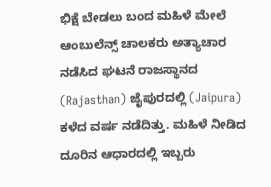ಭಿಕ್ಷೆ ಬೇಡಲು ಬಂದ ಮಹಿಳೆ ಮೇಲೆ ಆಂಬುಲೆನ್ಸ್ ಚಾಲಕರು ಅತ್ಯಾಚಾರ ನಡೆಸಿದ ಘಟನೆ ರಾಜಸ್ಥಾನದ (Rajasthan) ಜೈಪುರದಲ್ಲಿ (Jaipura) ಕಳೆದ ವರ್ಷ ನಡೆದಿತ್ತು. ಮಹಿಳೆ ನೀಡಿದ ದೂರಿನ ಆಧಾರದಲ್ಲಿ ಇಬ್ಬರು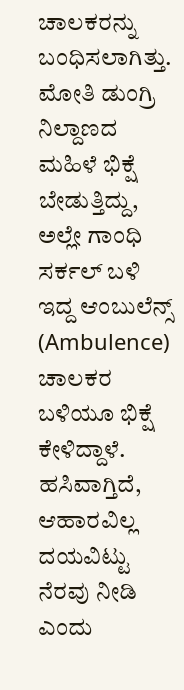ಚಾಲಕರನ್ನು ಬಂಧಿಸಲಾಗಿತ್ತು. ಮೋತಿ ಡುಂಗ್ರಿ ನಿಲ್ದಾಣದ ಮಹಿಳೆ ಭಿಕ್ಷೆ ಬೇಡುತ್ತಿದ್ದು, ಅಲ್ಲೇ ಗಾಂಧಿ ಸರ್ಕಲ್ ಬಳಿ ಇದ್ದ ಆಂಬುಲೆನ್ಸ್‌ (Ambulence) ಚಾಲಕರ ಬಳಿಯೂ ಭಿಕ್ಷೆ ಕೇಳಿದ್ದಾಳೆ. ಹಸಿವಾಗ್ತಿದೆ, ಆಹಾರವಿಲ್ಲ ದಯವಿಟ್ಟು ನೆರವು ನೀಡಿ ಎಂದು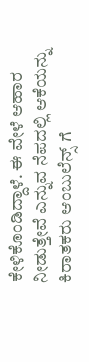ಕೇಳಿಕೊಂಡಿದ್ದಾಳೆ. ಈ ವೇಳೆ ಆಹಾರ ನೀಡುತ್ತೇವೆ ಎನ್ನುವ ನೆಪದಲ್ಲಿ ಆಕೆಯನ್ನು ಕಿರಾತಕರು ಆಂಬುಲೆನ್ಸ್ ಗೆ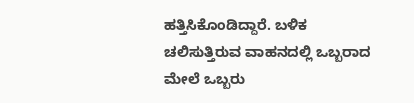ಹತ್ತಿಸಿಕೊಂಡಿದ್ದಾರೆ. ಬಳಿಕ ಚಲಿಸುತ್ತಿರುವ ವಾಹನದಲ್ಲಿ ಒಬ್ಬರಾದ ಮೇಲೆ ಒಬ್ಬರು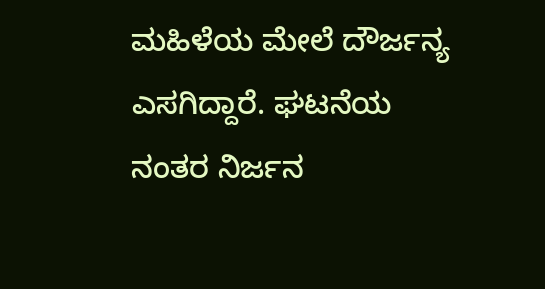ಮಹಿಳೆಯ ಮೇಲೆ ದೌರ್ಜನ್ಯ ಎಸಗಿದ್ದಾರೆ. ಘಟನೆಯ ನಂತರ ನಿರ್ಜನ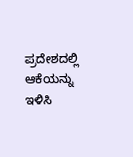ಪ್ರದೇಶದಲ್ಲಿ ಆಕೆಯನ್ನು ಇಳಿಸಿ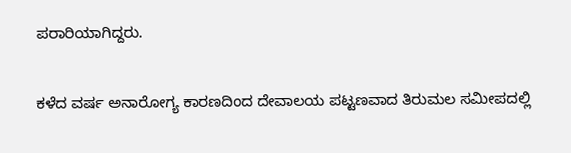ಪರಾರಿಯಾಗಿದ್ದರು.

ಕಳೆದ ವರ್ಷ ಅನಾರೋಗ್ಯ ಕಾರಣದಿಂದ ದೇವಾಲಯ ಪಟ್ಟಣವಾದ ತಿರುಮಲ ಸಮೀಪದಲ್ಲಿ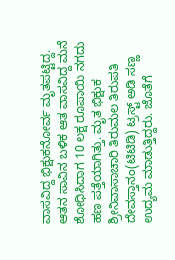ವಾಸವಿದ್ದ ಭಿಕ್ಷುಕನೋರ್ವ ಮೃತಪಟ್ಟಿದ್ದ. ಆತನ ಸಾವಿನ ಬಳಿಕ ಆತ ವಾಸವಿದ್ದ ಮನೆ ಶೋಧಿಸಿದಾಗ 10 ಲಕ್ಷ ರೂಪಾಯಿ ನಗದು ಹಣ ಪತ್ತೆಯಾಗಿತ್ತು. ಮೃತ ಭಿಕ್ಷುಕ ಶ್ರೀನಿವಾಸಾಚಾರಿ ತಿರುಮಲ ತಿರುಪತಿ ದೇವಸ್ತಾನಂ(ಟಿಟಿಡಿ) ಟ್ರಸ್ಟ್ ಅಡಿ ಸಣ್ಣ ಉದ್ಯಮ ಮಾಡುತ್ತಿದ್ದರು. ಜೊತೆಗೆ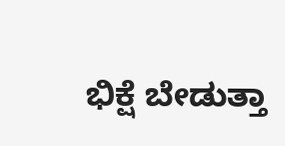ಭಿಕ್ಷೆ ಬೇಡುತ್ತಾ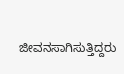ಜೀವನಸಾಗಿಸುತ್ತಿದ್ದರು